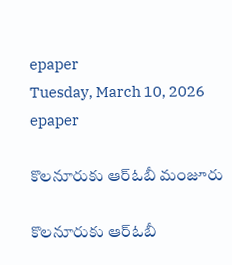epaper
Tuesday, March 10, 2026
epaper

కొలనూరుకు ఆర్ఓబీ మంజూరు

కొలనూరుకు ఆర్ఓబీ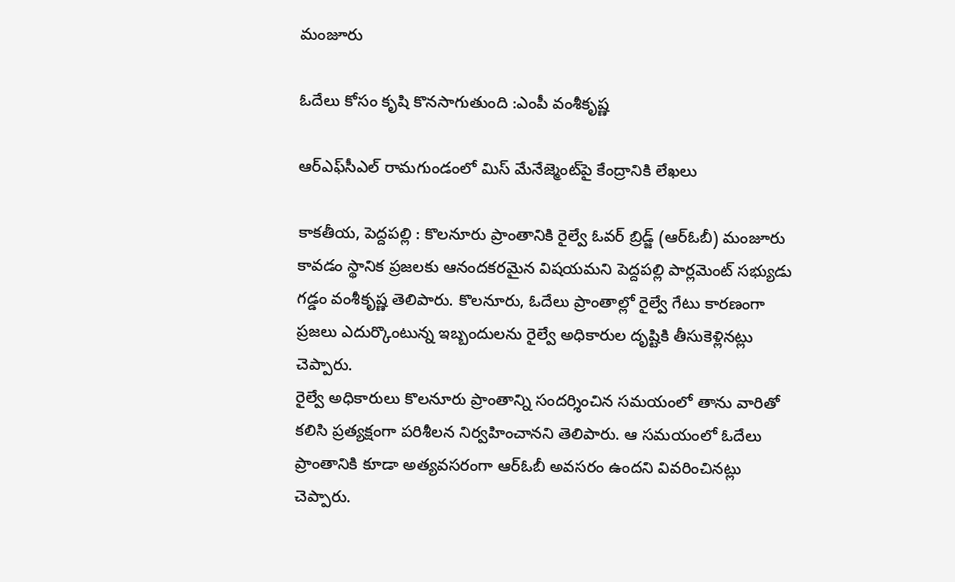మంజూరు

ఓదేలు కోసం కృషి కొనసాగుతుంది :ఎంపీ వంశీకృష్ణ

ఆర్‌ఎఫ్‌సీఎల్ రామగుండంలో మిస్ మేనేజ్మెంట్‌పై కేంద్రానికి లేఖలు

కాకతీయ, పెద్దపల్లి : కొలనూరు ప్రాంతానికి రైల్వే ఓవర్ బ్రిడ్జ్ (ఆర్ఓబీ) మంజూరు కావడం స్థానిక ప్రజలకు ఆనందకరమైన విషయమని పెద్దపల్లి పార్లమెంట్ సభ్యుడు గడ్డం వంశీకృష్ణ తెలిపారు. కొలనూరు, ఓదేలు ప్రాంతాల్లో రైల్వే గేటు కారణంగా ప్రజలు ఎదుర్కొంటున్న ఇబ్బందులను రైల్వే అధికారుల దృష్టికి తీసుకెళ్లినట్లు చెప్పారు.
రైల్వే అధికారులు కొలనూరు ప్రాంతాన్ని సందర్శించిన సమయంలో తాను వారితో కలిసి ప్రత్యక్షంగా పరిశీలన నిర్వహించానని తెలిపారు. ఆ సమయంలో ఓదేలు ప్రాంతానికి కూడా అత్యవసరంగా ఆర్ఓబీ అవసరం ఉందని వివరించినట్లు చెప్పారు.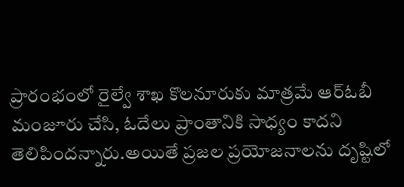ప్రారంభంలో రైల్వే శాఖ కొలనూరుకు మాత్రమే ఆర్ఓబీ మంజూరు చేసి, ఓదేలు ప్రాంతానికి సాధ్యం కాదని తెలిపిందన్నారు.అయితే ప్రజల ప్రయోజనాలను దృష్టిలో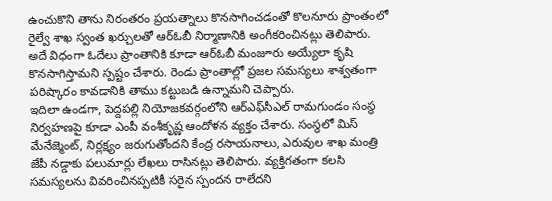ఉంచుకొని తాను నిరంతరం ప్రయత్నాలు కొనసాగించడంతో కొలనూరు ప్రాంతంలో రైల్వే శాఖ స్వంత ఖర్చులతో ఆర్ఓబీ నిర్మాణానికి అంగీకరించినట్లు తెలిపారు. అదే విధంగా ఓదేలు ప్రాంతానికి కూడా ఆర్ఓబీ మంజూరు అయ్యేలా కృషి కొనసాగిస్తామని స్పష్టం చేశారు. రెండు ప్రాంతాల్లో ప్రజల సమస్యలు శాశ్వతంగా పరిష్కారం కావడానికి తాము కట్టుబడి ఉన్నామని చెప్పారు.
ఇదిలా ఉండగా, పెద్దపల్లి నియోజకవర్గంలోని ఆర్‌ఎఫ్‌సీఎల్ రామగుండం సంస్థ నిర్వహణపై కూడా ఎంపీ వంశీకృష్ణ ఆందోళన వ్యక్తం చేశారు. సంస్థలో మిస్ మేనేజ్మెంట్, నిర్లక్ష్యం జరుగుతోందని కేంద్ర రసాయనాలు, ఎరువుల శాఖ మంత్రి జేపీ నడ్డాకు పలుమార్లు లేఖలు రాసినట్లు తెలిపారు. వ్యక్తిగతంగా కలసి సమస్యలను వివరించినప్పటికీ సరైన స్పందన రాలేదని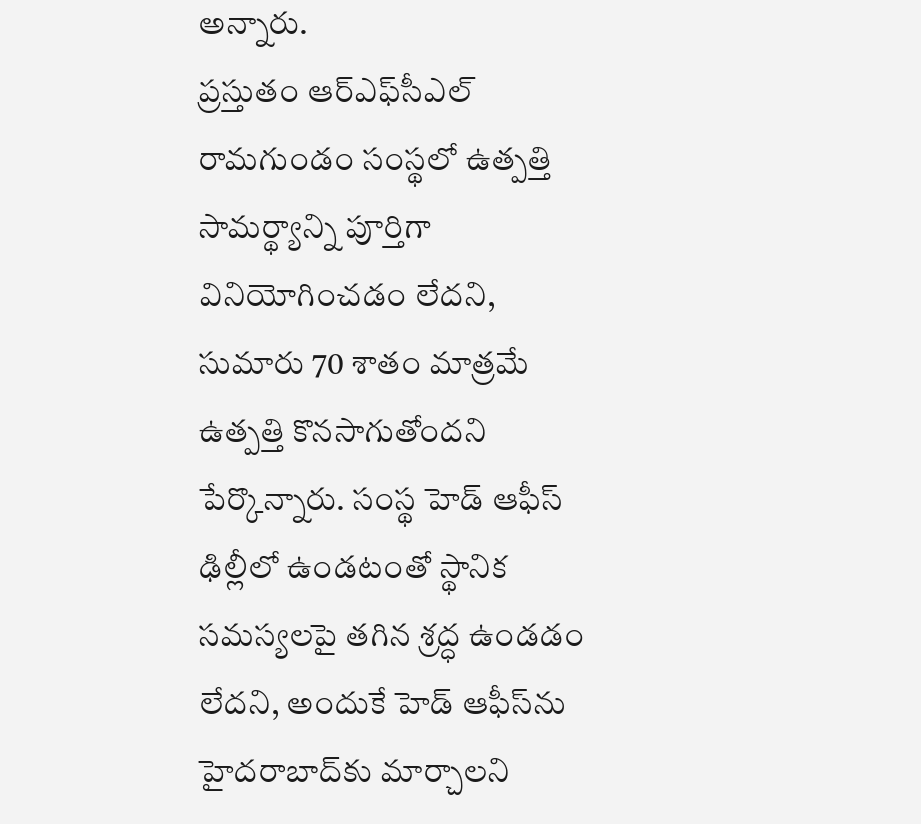అన్నారు.
ప్రస్తుతం ఆర్‌ఎఫ్‌సీఎల్ రామగుండం సంస్థలో ఉత్పత్తి సామర్థ్యాన్ని పూర్తిగా వినియోగించడం లేదని, సుమారు 70 శాతం మాత్రమే ఉత్పత్తి కొనసాగుతోందని పేర్కొన్నారు. సంస్థ హెడ్ ఆఫీస్ ఢిల్లీలో ఉండటంతో స్థానిక సమస్యలపై తగిన శ్రద్ధ ఉండడం లేదని, అందుకే హెడ్ ఆఫీస్‌ను హైదరాబాద్‌కు మార్చాలని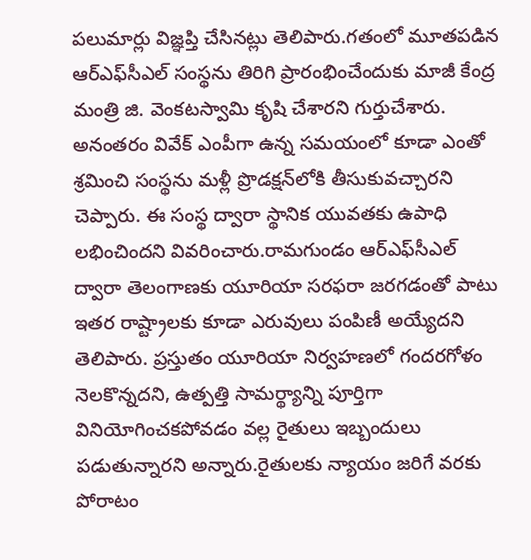పలుమార్లు విజ్ఞప్తి చేసినట్లు తెలిపారు.గతంలో మూతపడిన ఆర్‌ఎఫ్‌సీఎల్ సంస్థను తిరిగి ప్రారంభించేందుకు మాజీ కేంద్ర మంత్రి జి. వెంకటస్వామి కృషి చేశారని గుర్తుచేశారు. అనంతరం వివేక్ ఎంపీగా ఉన్న సమయంలో కూడా ఎంతో శ్రమించి సంస్థను మళ్లీ ప్రొడక్షన్‌లోకి తీసుకువచ్చారని చెప్పారు. ఈ సంస్థ ద్వారా స్థానిక యువతకు ఉపాధి లభించిందని వివరించారు.రామగుండం ఆర్‌ఎఫ్‌సీఎల్ ద్వారా తెలంగాణకు యూరియా సరఫరా జరగడంతో పాటు ఇతర రాష్ట్రాలకు కూడా ఎరువులు పంపిణీ అయ్యేదని తెలిపారు. ప్రస్తుతం యూరియా నిర్వహణలో గందరగోళం నెలకొన్నదని, ఉత్పత్తి సామర్థ్యాన్ని పూర్తిగా వినియోగించకపోవడం వల్ల రైతులు ఇబ్బందులు పడుతున్నారని అన్నారు.రైతులకు న్యాయం జరిగే వరకు పోరాటం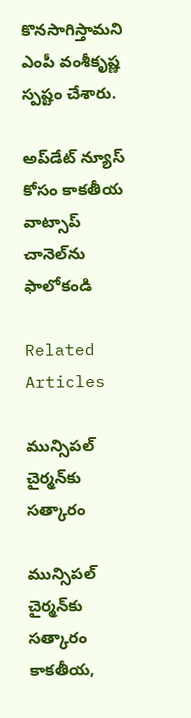కొనసాగిస్తామని ఎంపీ వంశీకృష్ణ స్పష్టం చేశారు.

అప్‌డేట్ న్యూస్ కోసం కాక‌తీయ వాట్సాప్ చానెల్‌ను ఫాలోకండి

Related Articles

మున్సిపల్ చైర్మన్‌కు సత్కారం

మున్సిపల్ చైర్మన్‌కు సత్కారం కాకతీయ,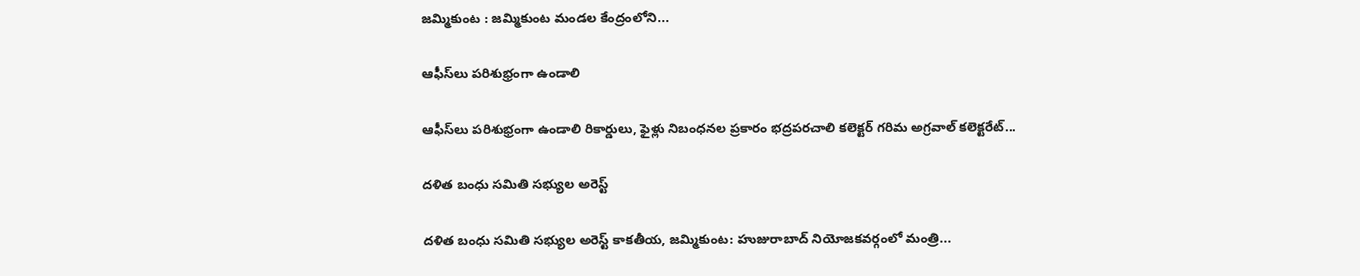జమ్మికుంట : జమ్మికుంట మండల కేంద్రంలోని...

ఆఫీస్‌లు పరిశుభ్రంగా ఉండాలి

ఆఫీస్‌లు పరిశుభ్రంగా ఉండాలి రికార్డులు, ఫైళ్లు నిబంధనల ప్రకారం భద్రపరచాలి కలెక్టర్ గరిమ అగ్రవాల్ కలెక్టరేట్...

దళిత బంధు సమితి సభ్యుల అరెస్ట్

దళిత బంధు సమితి సభ్యుల అరెస్ట్ కాకతీయ, జమ్మికుంట: హుజురాబాద్ నియోజకవర్గంలో మంత్రి...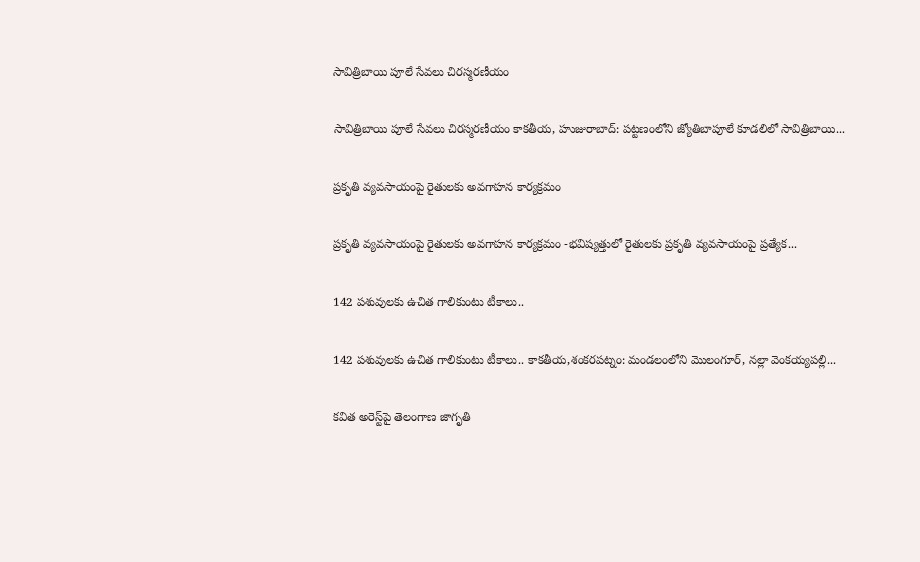సావిత్రిబాయి పూలే సేవలు చిరస్మరణీయం

సావిత్రిబాయి పూలే సేవలు చిరస్మరణీయం కాకతీయ, హుజురాబాద్: పట్టణంలోని జ్యోతిబాపూలే కూడలిలో సావిత్రిబాయి...

ప్రకృతి వ్యవసాయంపై రైతులకు అవగాహన కార్యక్రమం

ప్రకృతి వ్యవసాయంపై రైతులకు అవగాహన కార్యక్రమం -భవిష్యత్తులో రైతులకు ప్రకృతి వ్యవసాయంపై ప్రత్యేక...

142 పశువులకు ఉచిత గాలికుంటు టీకాలు..

142 పశువులకు ఉచిత గాలికుంటు టీకాలు.. కాకతీయ,శంకరపట్నం: మండలంలోని మొలంగూర్, నల్లా వెంకయ్యపల్లి...

కవిత అరెస్ట్‌పై తెలంగాణ జాగృతి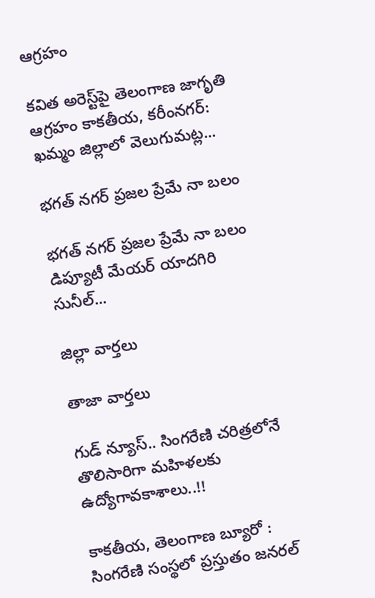ఆగ్రహం

కవిత అరెస్ట్‌పై తెలంగాణ జాగృతి ఆగ్రహం కాకతీయ, కరీంనగర్: ఖమ్మం జిల్లాలో వెలుగుమట్ల...

భగత్ నగర్ ప్రజల ప్రేమే నా బలం

భగత్ నగర్ ప్రజల ప్రేమే నా బలం డిప్యూటీ మేయర్ యాదగిరి సునీల్...

జిల్లా వార్త‌లు

తాజా వార్త‌లు

గుడ్ న్యూస్.. సింగరేణి చరిత్రలోనే తొలిసారిగా మ‌హిళ‌ల‌కు ఉద్యోగావ‌కాశాలు..!!

కాక‌తీయ‌, తెలంగాణ బ్యూరో : సింగరేణి సంస్థలో ప్రస్తుతం జనరల్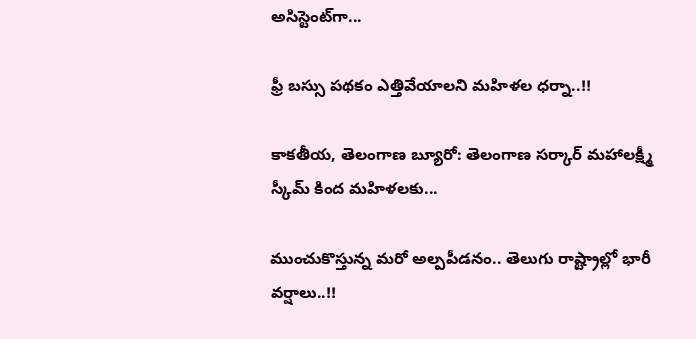అసిస్టెంట్‌గా...

ఫ్రీ బస్సు పథకం ఎత్తివేయాలని మహిళల ధర్నా..!!

కాకతీయ, తెలంగాణ బ్యూరో: తెలంగాణ సర్కార్ మహాలక్ష్మీ స్కీమ్ కింద మహిళలకు...

ముంచుకొస్తున్న మరో అల్పపీడనం.. తెలుగు రాష్ట్రాల్లో భారీ వర్షాలు..!!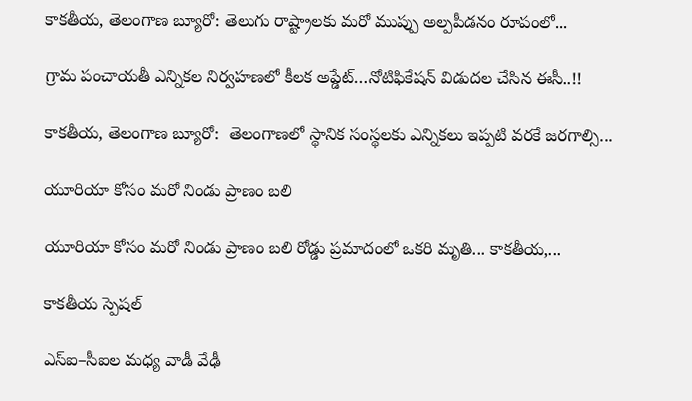కాకతీయ, తెలంగాణ బ్యూరో: తెలుగు రాష్ట్రాలకు మరో ముప్పు అల్పపీడనం రూపంలో...

గ్రామ పంచాయ‌తీ ఎన్నిక‌ల నిర్వ‌హ‌ణ‌లో కీల‌క అప్డేట్‌…నోటిఫికేషన్ విడుదల చేసిన ఈసీ..!!

కాకతీయ, తెలంగాణ బ్యూరో:  తెలంగాణలో స్థానిక సంస్థలకు ఎన్నికలు ఇప్పటి వరకే జరగాల్సి...

యూరియా కోసం మరో నిండు ప్రాణం బలి

యూరియా కోసం మరో నిండు ప్రాణం బలి రోడ్డు ప్రమాదంలో ఒకరి మృతి... కాకతీయ,...

కాక‌తీయ స్పెష‌ల్‌

ఎస్ఐ–సీఐల మ‌ధ్య వాడీ వేఢీ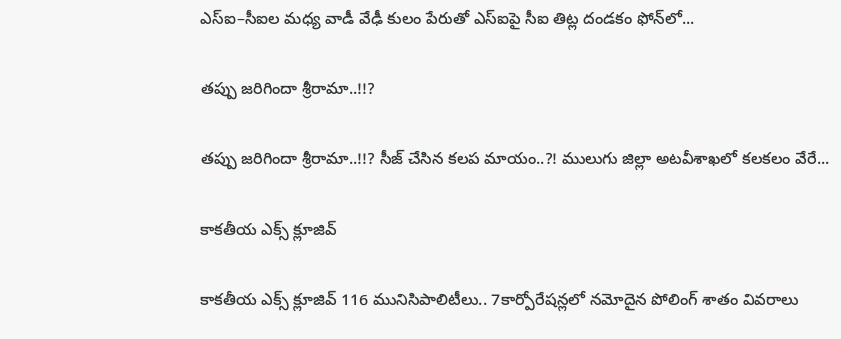ఎస్ఐ–సీఐల మ‌ధ్య వాడీ వేఢీ కులం పేరుతో ఎస్ఐపై సీఐ తిట్ల దండ‌కం ఫోన్‌లో...

త‌ప్పు జ‌రిగిందా శ్రీరామా..!!?

త‌ప్పు జ‌రిగిందా శ్రీరామా..!!? సీజ్ చేసిన క‌ల‌ప‌ మాయం..?! ములుగు జిల్లా అట‌వీశాఖ‌లో క‌ల‌క‌లం వేరే...

కాక‌తీయ ఎక్స్ క్లూజివ్

కాక‌తీయ ఎక్స్ క్లూజివ్ 116 మునిసిపాలిటీలు.. 7కార్పోరేష‌న్ల‌లో న‌మోదైన పోలింగ్ శాతం వివ‌రాలు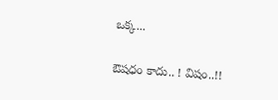ఒక్క...

ఔష‌ధం కాదు.. ! విషం..!!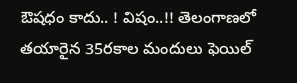ఔష‌ధం కాదు.. ! విషం..!! తెలంగాణలో తయారైన 35ర‌కాల మందులు ఫెయిల్‌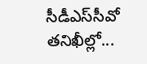సీడీఎస్‌సీవో తనిఖీల్లో...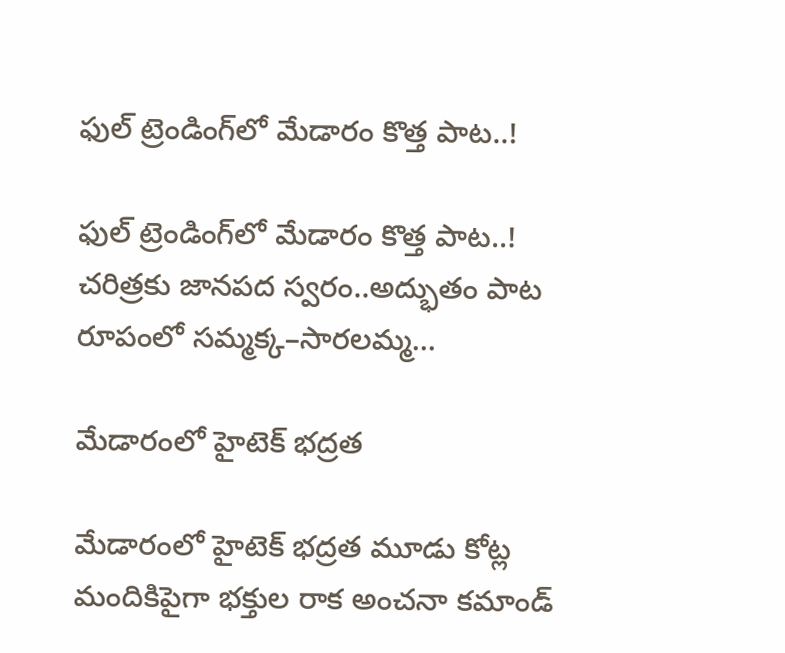ఫుల్ ట్రెండింగ్‌లో మేడారం కొత్త పాట..!

ఫుల్ ట్రెండింగ్‌లో మేడారం కొత్త పాట..! చరిత్రకు జానపద స్వరం..అద్భుతం పాట రూపంలో సమ్మక్క–సారలమ్మ...

మేడారంలో హైటెక్ భద్రత

మేడారంలో హైటెక్ భద్రత మూడు కోట్ల మందికిపైగా భక్తుల రాక అంచనా కమాండ్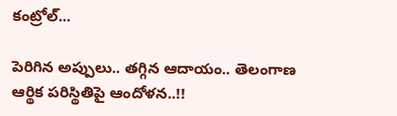కంట్రోల్...

పెరిగిన అప్పులు.. తగ్గిన ఆదాయం.. తెలంగాణ ఆర్థిక పరిస్థితిపై ఆందోళన..!!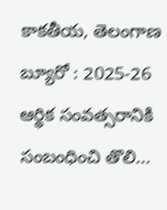కాకతీయ, తెలంగాణ బ్యూరో : 2025-26 ఆర్థిక సంవత్సరానికి సంబంధించి తొలి...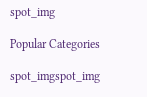spot_img

Popular Categories

spot_imgspot_img